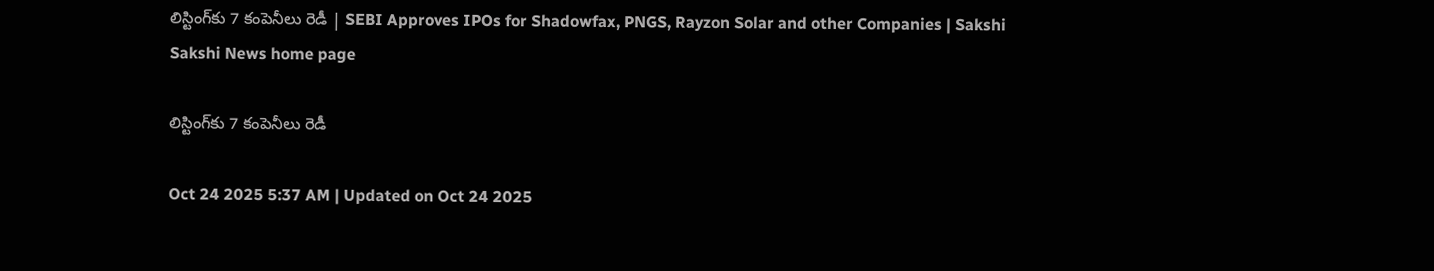లిస్టింగ్‌కు 7 కంపెనీలు రెడీ | SEBI Approves IPOs for Shadowfax, PNGS, Rayzon Solar and other Companies | Sakshi
Sakshi News home page

లిస్టింగ్‌కు 7 కంపెనీలు రెడీ

Oct 24 2025 5:37 AM | Updated on Oct 24 2025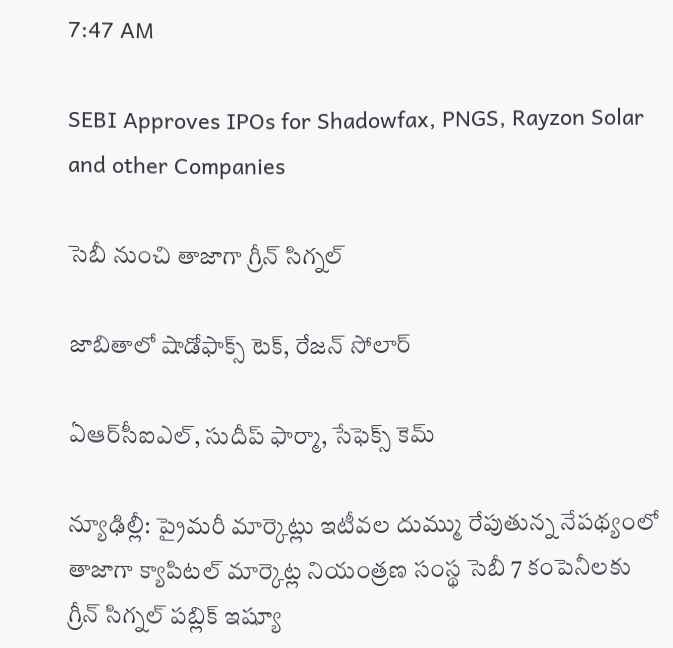7:47 AM

SEBI Approves IPOs for Shadowfax, PNGS, Rayzon Solar and other Companies

సెబీ నుంచి తాజాగా గ్రీన్‌ సిగ్నల్‌

జాబితాలో షాడోఫాక్స్‌ టెక్, రేజన్‌ సోలార్‌

ఏఆర్‌సీఐఎల్, సుదీప్‌ ఫార్మా, సేఫెక్స్‌ కెమ్‌

న్యూఢిల్లీ: ప్రైమరీ మార్కెట్లు ఇటీవల దుమ్ము రేపుతున్న నేపథ్యంలో తాజాగా క్యాపిటల్‌ మార్కెట్ల నియంత్రణ సంస్థ సెబీ 7 కంపెనీలకు గ్రీన్‌ సిగ్నల్‌ పబ్లిక్‌ ఇష్యూ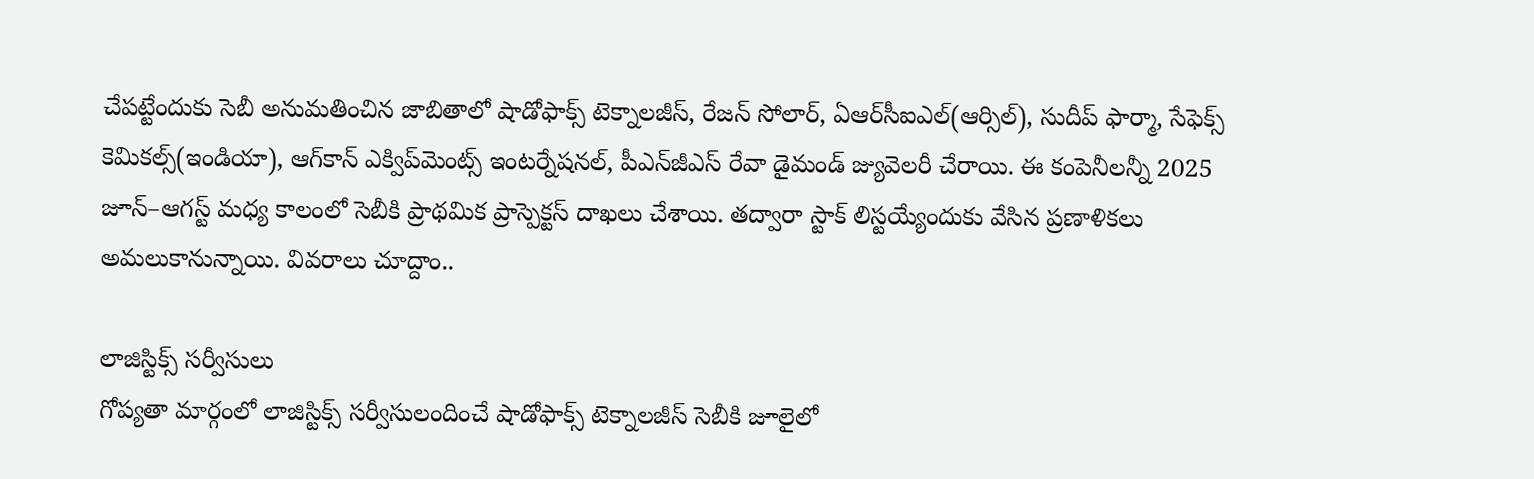చేపట్టేందుకు సెబీ అనుమతించిన జాబితాలో షాడోఫాక్స్‌ టెక్నాలజీస్, రేజన్‌ సోలార్, ఏఆర్‌సీఐఎల్‌(ఆర్సిల్‌), సుదీప్‌ ఫార్మా, సేఫెక్స్‌ కెమికల్స్‌(ఇండియా), ఆగ్‌కాన్‌ ఎక్విప్‌మెంట్స్‌ ఇంటర్నేషనల్, పీఎన్‌జీఎస్‌ రేవా డైమండ్‌ జ్యువెలరీ చేరాయి. ఈ కంపెనీలన్నీ 2025 జూన్‌–ఆగస్ట్‌ మధ్య కాలంలో సెబీకి ప్రాథమిక ప్రాస్పెక్టస్‌ దాఖలు చేశాయి. తద్వారా స్టాక్‌ లిస్టయ్యేందుకు వేసిన ప్రణాళికలు అమలుకానున్నాయి. వివరాలు చూద్దాం..

లాజిస్టిక్స్‌ సర్వీసులు
గోప్యతా మార్గంలో లాజిస్టిక్స్‌ సర్వీసులందించే షాడోఫాక్స్‌ టెక్నాలజీస్‌ సెబీకి జూలైలో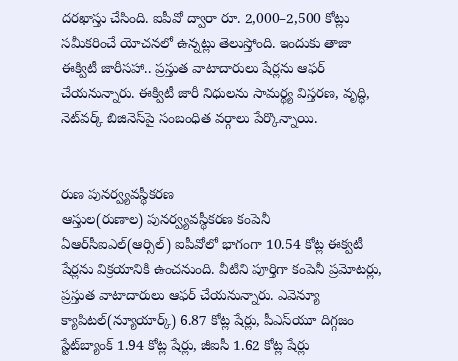దరఖాస్తు చేసింది. ఐపీవో ద్వారా రూ. 2,000–2,500 కోట్లు సమీకరించే యోచనలో ఉన్నట్లు తెలుస్తోంది. ఇందుకు తాజా ఈక్విటీ జారీసహా.. ప్రస్తుత వాటాదారులు షేర్లను ఆఫర్‌ చేయనున్నారు. ఈక్విటీ జారీ నిధులను సామర్థ్య విస్తరణ, వృద్ధి, నెట్‌వర్క్‌ బిజినెస్‌పై సంబంధిత వర్గాలు పేర్కొన్నాయి.


రుణ పునర్వ్యవస్థీకరణ
ఆస్తుల(రుణాల) పునర్వ్యవస్థీకరణ కంపెనీ ఏఆర్‌సీఐఎల్‌(ఆర్సిల్‌) ఐపీవోలో భాగంగా 10.54 కోట్ల ఈక్వటీ షేర్లను విక్రయానికి ఉంచనుంది. వీటిని పూర్తిగా కంపెనీ ప్రమోటర్లు, ప్రస్తుత వాటాదారులు ఆఫర్‌ చేయనున్నారు. ఎవెన్యూ క్యాపిటల్‌(న్యూయార్క్‌) 6.87 కోట్ల షేర్లు, పీఎస్‌యూ దిగ్గజం స్టేట్‌బ్యాంక్‌ 1.94 కోట్ల షేర్లు, జీఐసీ 1.62 కోట్ల షేర్లు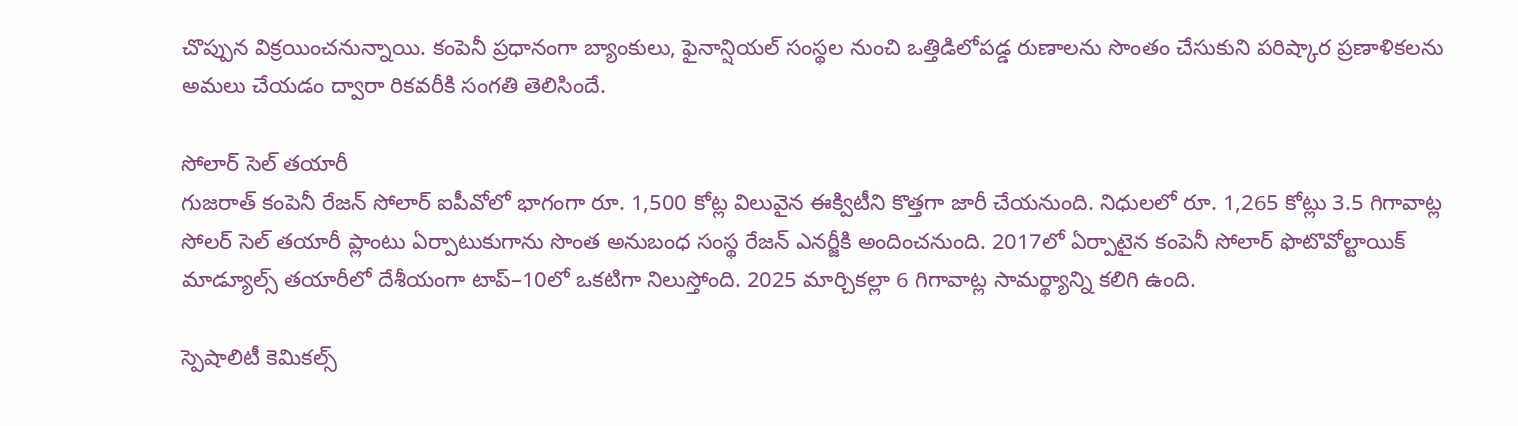చొప్పున విక్రయించనున్నాయి. కంపెనీ ప్రధానంగా బ్యాంకులు, ఫైనాన్షియల్‌ సంస్థల నుంచి ఒత్తిడిలోపడ్డ రుణాలను సొంతం చేసుకుని పరిష్కార ప్రణాళికలను అమలు చేయడం ద్వారా రికవరీకి సంగతి తెలిసిందే.

సోలార్‌ సెల్‌ తయారీ
గుజరాత్‌ కంపెనీ రేజన్‌ సోలార్‌ ఐపీవోలో భాగంగా రూ. 1,500 కోట్ల విలువైన ఈక్విటీని కొత్తగా జారీ చేయనుంది. నిధులలో రూ. 1,265 కోట్లు 3.5 గిగావాట్ల సోలర్‌ సెల్‌ తయారీ ప్లాంటు ఏర్పాటుకుగాను సొంత అనుబంధ సంస్థ రేజన్‌ ఎనర్జీకి అందించనుంది. 2017లో ఏర్పాటైన కంపెనీ సోలార్‌ ఫొటొవోల్టాయిక్‌ మాడ్యూల్స్‌ తయారీలో దేశీయంగా టాప్‌–10లో ఒకటిగా నిలుస్తోంది. 2025 మార్చికల్లా 6 గిగావాట్ల సామర్థ్యాన్ని కలిగి ఉంది.

స్పెషాలిటీ కెమికల్స్‌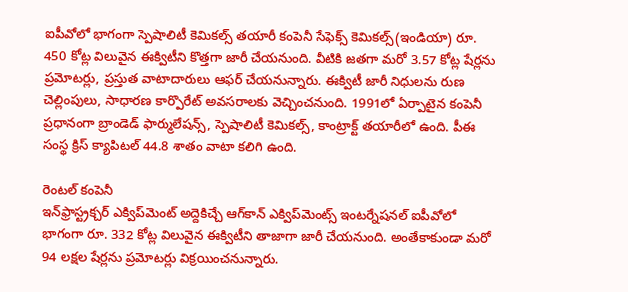ఐపీవోలో భాగంగా స్పెషాలిటీ కెమికల్స్‌ తయారీ కంపెనీ సేఫెక్స్‌ కెమికల్స్‌(ఇండియా) రూ. 450 కోట్ల విలువైన ఈక్విటీని కొత్తగా జారీ చేయనుంది. వీటికి జతగా మరో 3.57 కోట్ల షేర్లను ప్రమోటర్లు, ప్రస్తుత వాటాదారులు ఆఫర్‌ చేయనున్నారు. ఈక్విటీ జారీ నిధులను రుణ చెల్లింపులు, సాధారణ కార్పొరేట్‌ అవసరాలకు వెచ్చించనుంది. 1991లో ఏర్పాటైన కంపెనీ ప్రధానంగా బ్రాండెడ్‌ ఫార్ములేషన్స్, స్పెషాలిటీ కెమికల్స్, కాంట్రాక్ట్‌ తయారీలో ఉంది. పీఈ సంస్థ క్రిస్‌ క్యాపిటల్‌ 44.8 శాతం వాటా కలిగి ఉంది.

రెంటల్‌ కంపెనీ
ఇన్‌ఫ్రాస్ట్రక్చర్‌ ఎక్విప్‌మెంట్‌ అద్దెకిచ్చే ఆగ్‌కాన్‌ ఎక్విప్‌మెంట్స్‌ ఇంటర్నేషనల్‌ ఐపీవోలో భాగంగా రూ. 332 కోట్ల విలువైన ఈక్విటీని తాజాగా జారీ చేయనుంది. అంతేకాకుండా మరో 94 లక్షల షేర్లను ప్రమోటర్లు విక్రయించనున్నారు.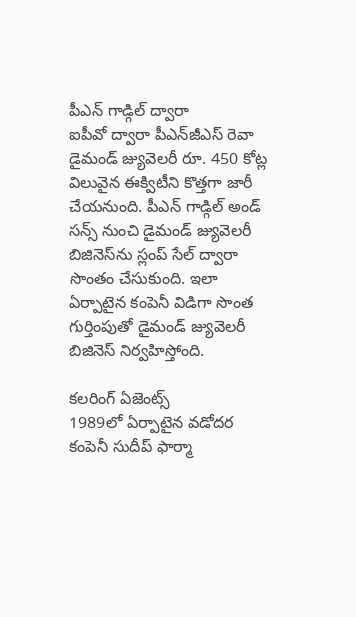పీఎన్‌ గాడ్గిల్‌ ద్వారా
ఐపీవో ద్వారా పీఎన్‌జీఎస్‌ రెవా డైమండ్‌ జ్యువెలరీ రూ. 450 కోట్ల విలువైన ఈక్విటీని కొత్తగా జారీ చేయనుంది. పీఎన్‌ గాడ్గిల్‌ అండ్‌ సన్స్‌ నుంచి డైమండ్‌ జ్యువెలరీ బిజినెస్‌ను స్లంప్‌ సేల్‌ ద్వారా సొంతం చేసుకుంది. ఇలా ఏర్పాటైన కంపెనీ విడిగా సొంత గుర్తింపుతో డైమండ్‌ జ్యువెలరీ బిజినెస్‌ నిర్వహిస్తోంది.

కలరింగ్‌ ఏజెంట్స్‌
1989లో ఏర్పాటైన వడోదర కంపెనీ సుదీప్‌ ఫార్మా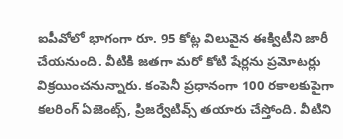ఐపీవోలో భాగంగా రూ. 95 కోట్ల విలువైన ఈక్విటీని జారీ చేయనుంది. వీటికి జతగా మరో కోటి షేర్లను ప్రమోటర్లు విక్రయించనున్నారు. కంపెనీ ప్రధానంగా 100 రకాలకుపైగా కలరింగ్‌ ఏజెంట్స్, ప్రిజర్వేటివ్స్‌ తయారు చేస్తోంది. వీటిని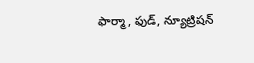ఫార్మా, ఫుడ్, న్యూట్రిషన్‌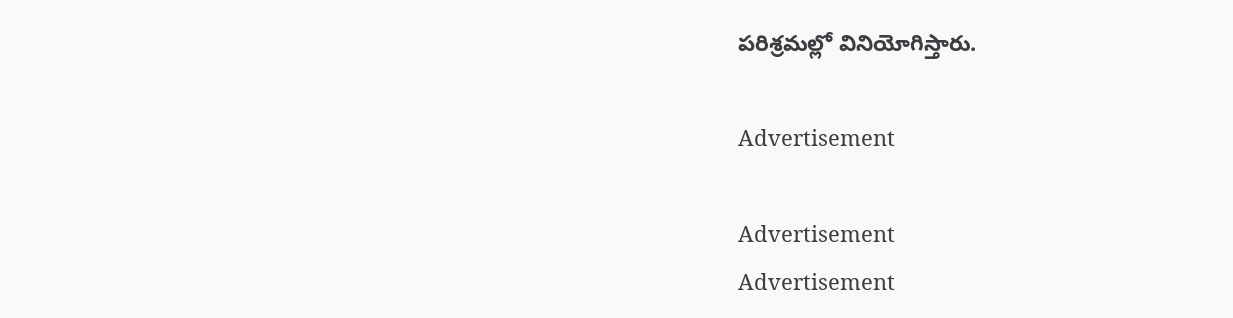పరిశ్రమల్లో వినియోగిస్తారు.

Advertisement

Advertisement
Advertisement